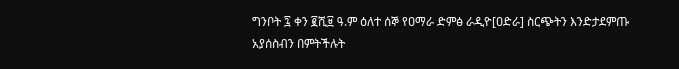ግንቦት ፯ ቀን ፪ሺ፱ ዓ.ም ዕለተ ሰኞ የዐማራ ድምፅ ራዲዮ[ዐድራ] ስርጭትን እንድታደምጡ አያሰስብን በምትችሉት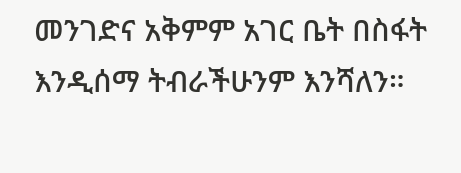መንገድና አቅምም አገር ቤት በስፋት እንዲሰማ ትብራችሁንም እንሻለን።